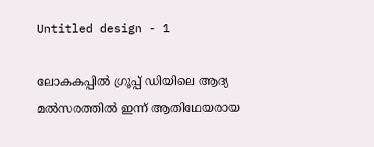Untitled design - 1

ലോകകപ്പില്‍ ഗ്രൂപ്പ് ഡിയിലെ ആദ്യ മല്‍സരത്തില്‍ ഇന്ന് ആതിഥേയരായ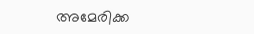അമേരിക്ക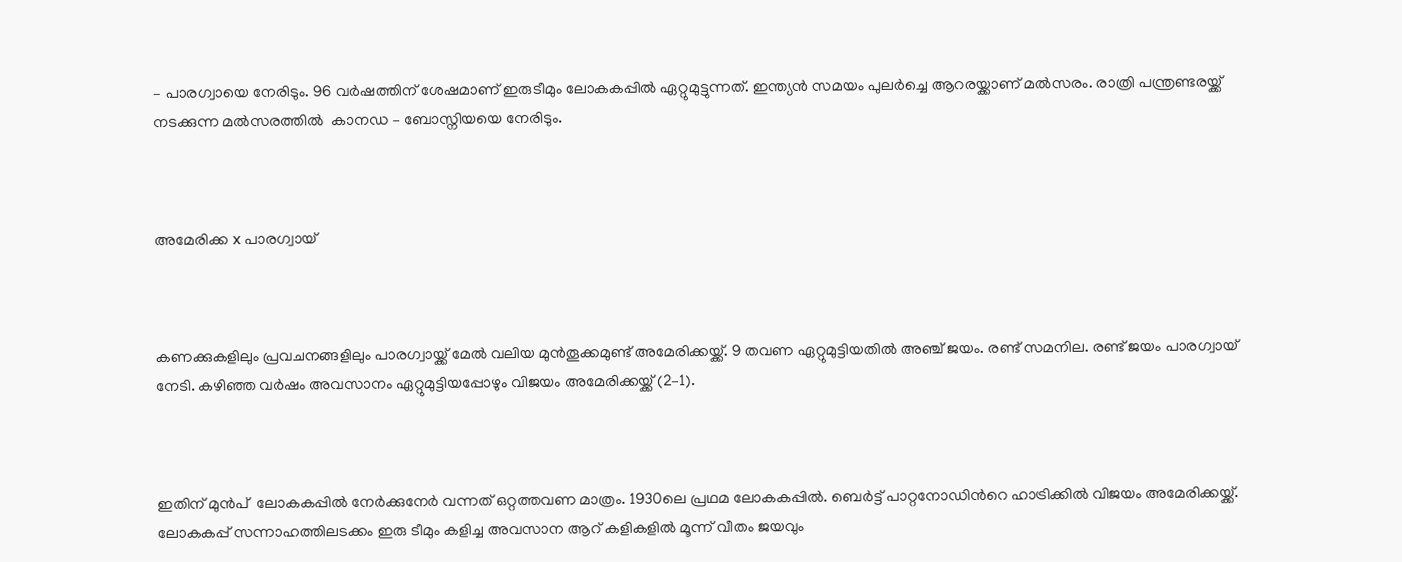– പാരഗ്വായെ നേരിടും. 96 വര്‍ഷത്തിന് ശേഷമാണ് ഇരുടീമും ലോകകപ്പില്‍ ഏറ്റുമുട്ടുന്നത്. ഇന്ത്യന്‍ സമയം പുലര്‍ച്ചെ ആറരയ്ക്കാണ് മല്‍സരം. രാത്രി പന്ത്രണ്ടരയ്ക്ക് നടക്കുന്ന മല്‍സരത്തില്‍  കാനഡ – ബോസ്നിയയെ നേരിടും.



അമേരിക്ക x പാരഗ്വായ്



കണക്കുകളിലും പ്രവചനങ്ങളിലും പാരഗ്വായ്ക്ക് മേല്‍ വലിയ മുന്‍തൂക്കമുണ്ട് അമേരിക്കയ്ക്ക്. 9 തവണ ഏറ്റുമുട്ടിയതില്‍ അഞ്ച് ജയം. രണ്ട് സമനില. രണ്ട് ജയം പാരഗ്വായ് നേടി. കഴിഞ്ഞ വര്‍ഷം അവസാനം ഏറ്റുമുട്ടിയപ്പോഴും വിജയം അമേരിക്കയ്ക്ക് (2–1).



ഇതിന് മുന്‍പ്  ലോകകപ്പില്‍ നേര്‍ക്കുനേര്‍ വന്നത് ഒറ്റത്തവണ മാത്രം. 1930ലെ പ്രഥമ ലോകകപ്പില്‍. ബെര്‍ട്ട് പാറ്റനോഡിന്‍റെ ഹാട്രിക്കില്‍ വിജയം അമേരിക്കയ്ക്ക്. ലോകകപ്പ് സന്നാഹത്തിലടക്കം ഇരു ടീമും കളിച്ച അവസാന ആറ് കളികളില്‍ മൂന്ന് വീതം ജയവും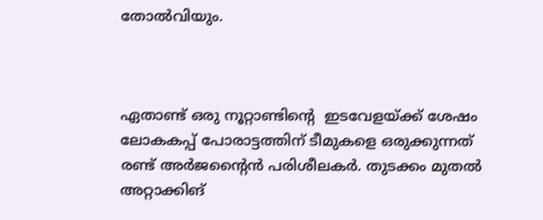തോല്‍വിയും.



ഏതാണ്ട് ഒരു നൂറ്റാണ്ടിന്‍റെ  ഇടവേളയ്ക്ക് ശേഷം ലോകകപ്പ് പോരാട്ടത്തിന് ടീമുകളെ ഒരുക്കുന്നത് രണ്ട് അര്‍ജന്‍റൈന്‍ പരിശീലകര്‍. തുടക്കം മുതല്‍ അറ്റാക്കിങ്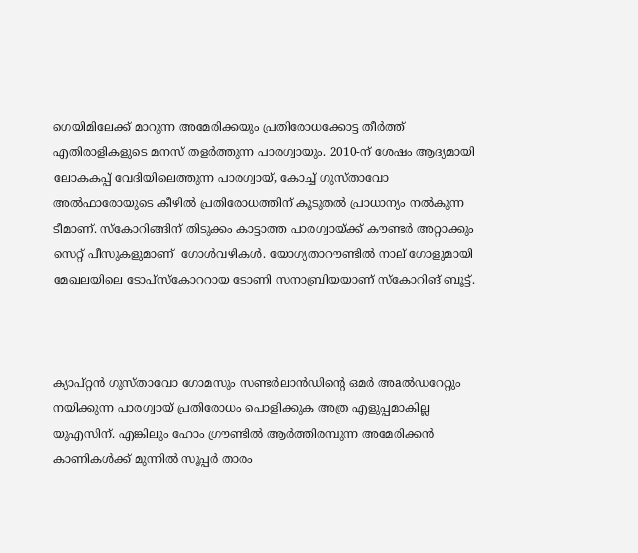ഗെയിമിലേക്ക് മാറുന്ന അമേരിക്കയും പ്രതിരോധക്കോട്ട തീര്‍ത്ത് എതിരാളികളുടെ മനസ് തളര്‍ത്തുന്ന പാരഗ്വായും. 2010-ന് ശേഷം ആദ്യമായി ലോകകപ്പ് വേദിയിലെത്തുന്ന പാരഗ്വായ്, കോച്ച് ഗുസ്താവോ അൽഫാരോയുടെ കീഴിൽ പ്രതിരോധത്തിന് കൂടുതൽ പ്രാധാന്യം നൽകുന്ന ടീമാണ്. സ്കോറിങ്ങിന് തിടുക്കം കാട്ടാത്ത പാരഗ്വായ്ക്ക് കൗണ്ടര്‍ അറ്റാക്കും സെറ്റ് പീസുകളുമാണ്  ഗോള്‍വഴികള്‍. യോഗ്യതാറൗണ്ടില്‍ നാല് ഗോളുമായി മേഖലയിലെ ടോപ്സ്കോററായ ടോണി സനാബ്രിയയാണ് സ്കോറിങ് ബൂട്ട്.



ക്യാപ്റ്റന്‍ ഗുസ്താവോ ഗോമസും സണ്ടര്‍ലാന്‍ഡിന്റെ ഒമര്‍ അaല്‍ഡറേറ്റും നയിക്കുന്ന പാരഗ്വായ് പ്രതിരോധം പൊളിക്കുക അത്ര എളുപ്പമാകില്ല യുഎസിന്. എങ്കിലും ഹോം ഗ്രൗണ്ടില്‍ ആര്‍ത്തിരമ്പുന്ന അമേരിക്കന്‍ കാണികള്‍ക്ക് മുന്നില്‍ സൂപ്പര്‍ താരം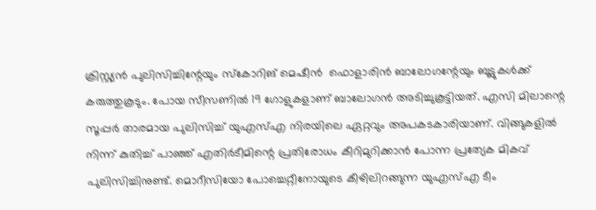ക്രിസ്റ്റ്യന്‍ പുലിസിച്ചിന്റേയും സ്കോറിങ് മെഷീന്‍  ഫൊളാരിൻ ബാലോഗന്റേയും ബൂട്ടുകള്‍ക്ക് കരുത്തുകൂടും. പോയ സീസണില്‍ 19 ഗോളുകളാണ് ബാലോഗന്‍ അടിച്ചുകൂട്ടിയത്. എസി മിലാന്റെ സൂപ്പർ താരമായ പുലിസിച്ച് യുഎസ്എ നിരയിലെ ഏറ്റവും അപകടകാരിയാണ്. വിങ്ങുകളിൽ നിന്ന് കുതിച്ച് പാഞ്ഞ് എതിര്‍ടീമിന്റെ പ്രതിരോധം കീറിമുറിക്കാൻ പോന്ന പ്രത്യേക മികവ് പുലിസിച്ചിനുണ്ട്. മൊറീസിയോ പോച്ചെറ്റീനോയുടെ കീഴിലിറങ്ങുന്ന യുഎസ്എ ടീം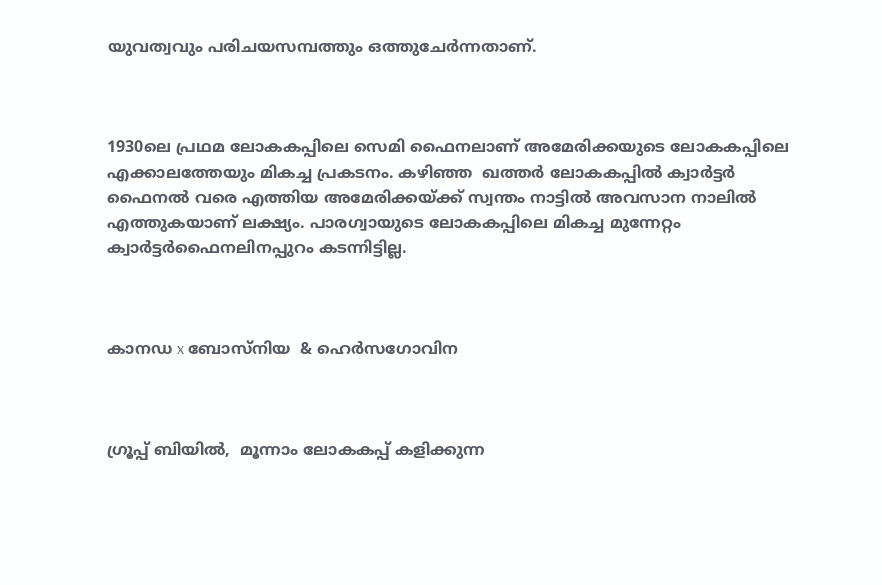യുവത്വവും പരിചയസമ്പത്തും ഒത്തുചേർന്നതാണ്.



1930ലെ പ്രഥമ ലോകകപ്പിലെ സെമി ഫൈനലാണ് അമേരിക്കയുടെ ലോകകപ്പിലെ എക്കാലത്തേയും മികച്ച പ്രകടനം. കഴിഞ്ഞ  ഖത്തര്‍ ലോകകപ്പില്‍ ക്വാര്‍ട്ടര്‍ ഫൈനല്‍ വരെ എത്തിയ അമേരിക്കയ്ക്ക് സ്വന്തം നാട്ടില്‍ അവസാന നാലില്‍ എത്തുകയാണ് ലക്ഷ്യം. പാരഗ്വായുടെ ലോകകപ്പിലെ മികച്ച മുന്നേറ്റം ക്വാര്‍ട്ടര്‍ഫൈനലിനപ്പുറം കടന്നിട്ടില്ല.



കാനഡ x ബോസ്നിയ  & ഹെർസഗോവിന



ഗ്രൂപ്പ് ബിയില്‍,  മൂന്നാം ലോകകപ്പ് കളിക്കുന്ന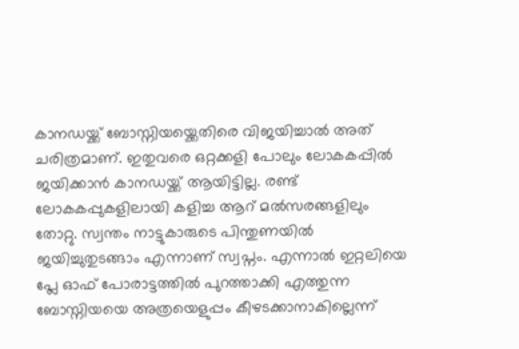കാനഡയ്ക്ക് ബോസ്നിയയ്ക്കെതിരെ വിജയിച്ചാല്‍ അത് ചരിത്രമാണ്. ഇതുവരെ ഒറ്റക്കളി പോലും ലോകകപ്പില്‍ ജയിക്കാന്‍ കാനഡയ്ക്ക് ആയിട്ടില്ല. രണ്ട് ലോകകപ്പുകളിലായി കളിച്ച ആറ് മല്‍സരങ്ങളിലും തോറ്റു. സ്വന്തം നാട്ടുകാരുടെ പിന്തുണയില്‍ ജയിച്ചുതുടങ്ങാം എന്നാണ് സ്വപ്നം. എന്നാല്‍ ഇറ്റലിയെ പ്ലേ ഓഫ് പോരാട്ടത്തില്‍ പുറത്താക്കി എത്തുന്ന ബോസ്നിയയെ അത്രയെളുപ്പം കീഴടക്കാനാകില്ലെന്ന്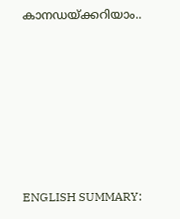കാനഡയ്ക്കറിയാം..







ENGLISH SUMMARY: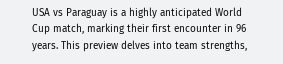USA vs Paraguay is a highly anticipated World Cup match, marking their first encounter in 96 years. This preview delves into team strengths,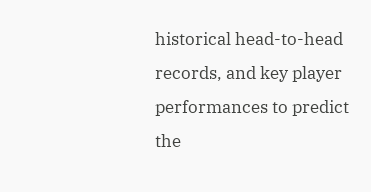historical head-to-head records, and key player performances to predict the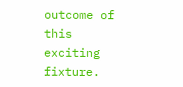outcome of this exciting fixture.